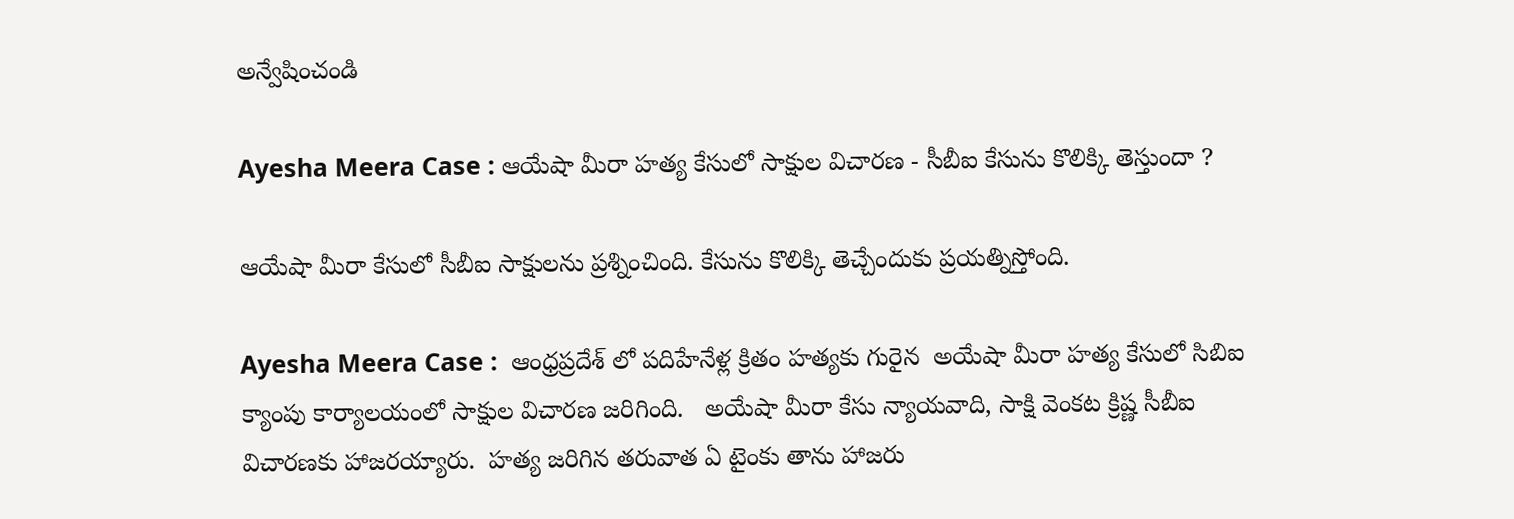అన్వేషించండి

Ayesha Meera Case : ఆయేషా మీరా హత్య కేసులో సాక్షుల విచారణ - సీబీఐ కేసును కొలిక్కి తెస్తుందా ?

ఆయేషా మీరా కేసులో సీబీఐ సాక్షులను ప్రశ్నించింది. కేసును కొలిక్కి తెచ్చేందుకు ప్రయత్నిస్తోంది.

Ayesha Meera Case :  ఆంధ్రప్రదేశ్ లో పదిహేనేళ్ల క్రితం హత్యకు గురైన  అయేషా మీరా హత్య కేసులో సిబిఐ క్యాంపు కార్యాలయంలో సాక్షుల విచారణ జరిగింది.   అయేషా మీరా కేసు న్యాయవాది, సాక్షి వెంకట క్రిష్ణ సీబీఐ విచారణకు హాజరయ్యారు.  హత్య జరిగిన తరువాత ఏ టైంకు తాను హాజరు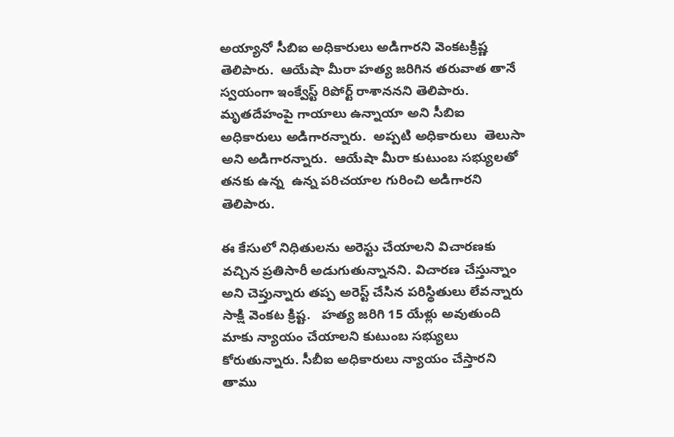అయ్యానో సీబిఐ అధికారులు అడిగారని వెంకటక్రిష్ణ తెలిపారు.  ఆయేషా మీరా హత్య జరిగిన తరువాత తానే స్వయంగా ఇంక్వేస్ట్ రిపోర్ట్ రాశాననని తెలిపారు.  మృతదేహంపై గాయాలు ఉన్నాయా అని సీబిఐ అధికారులు అడిగారన్నారు.  అప్పటి అధికారులు  తెలుసా అని అడిగారన్నారు.  ఆయేషా మీరా కుటుంబ సభ్యులతో తనకు ఉన్న  ఉన్న పరిచయాల గురించి అడిగారని తెలిపారు.

ఈ కేసులో నిధితులను అరెస్టు చేయాలని విచారణకు వచ్చిన ప్రతిసారీ అడుగుతున్నానని. విచారణ చేస్తున్నాం అని చెప్తున్నారు తప్ప అరెస్ట్ చేసిన పరిస్థితులు లేవన్నారు సాక్షి వెంకట క్రిష్ట.   హత్య జరిగి 15 యేళ్లు అవుతుంది మాకు న్యాయం చేయాలని కుటుంబ సభ్యులు కోరుతున్నారు. సీబీఐ అధికారులు న్యాయం చేస్తారని తాము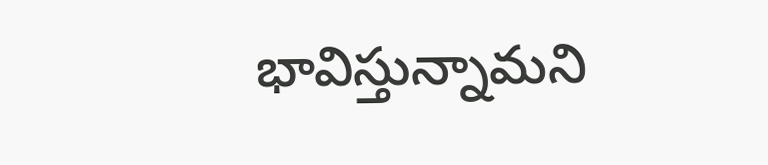భావిస్తున్నామని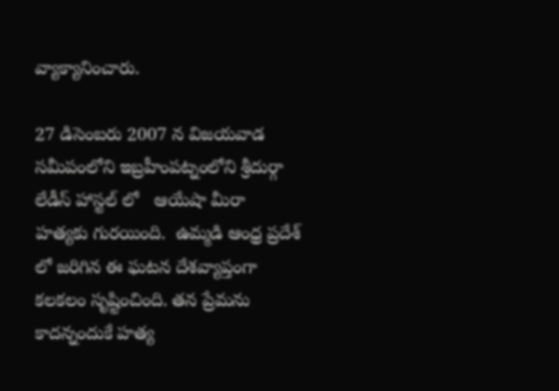వ్యాక్యానించారు.

27 డిసెంబరు 2007 న విజయవాడ సమీపంలోని ఇబ్రహీంపట్నంలోని శ్రీదుర్గా లేడీస్ హాస్టల్ లో   ఆయేషా మీరా  హత్యకు గురయింది.  ఉమ్మడి ఆంధ్ర ప్రదేశ్ లో జరిగిన ఈ ఘటన దేశవ్యాప్తంగా కలకలం సృష్టించింది. తన ప్రేమను కాదన్నందుకే హత్య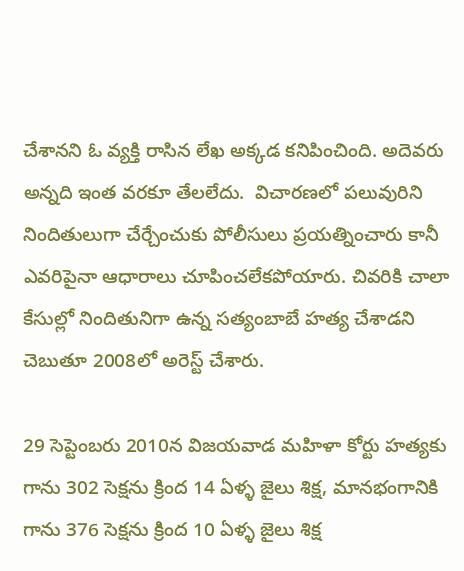చేశానని ఓ వ్యక్తి రాసిన లేఖ అక్కడ కనిపించింది. అదెవరు అన్నది ఇంత వరకూ తేలలేదు.  విచారణలో పలువురిని నిందితులుగా చేర్చేంచుకు పోలీసులు ప్రయత్నించారు కానీ ఎవరిపైనా ఆధారాలు చూపించలేకపోయారు. చివరికి చాలా కేసుల్లో నిందితునిగా ఉన్న సత్యంబాబే హత్య చేశాడని చెబుతూ 2008లో అరెస్ట్ చేశారు.

29 సెప్టెంబరు 2010న విజయవాడ మహిళా కోర్టు హత్యకు గాను 302 సెక్షను క్రింద 14 ఏళ్ళ జైలు శిక్ష, మానభంగానికి గాను 376 సెక్షను క్రింద 10 ఏళ్ళ జైలు శిక్ష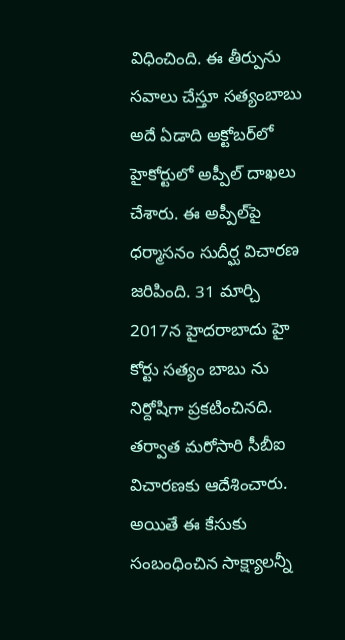విధించింది. ఈ తీర్పును సవాలు చేస్తూ సత్యంబాబు అదే ఏడాది అక్టోబర్‌లో హైకోర్టులో అప్పీల్‌ దాఖలు చేశారు. ఈ అప్పీల్‌పై ధర్మాసనం సుదీర్ఘ విచారణ జరిపింది. 31 మార్చి 2017న హైదరాబాదు హై కోర్టు సత్యం బాబు ను నిర్దోషిగా ప్రకటించినది. తర్వాత మరోసారి సీబీఐ విచారణకు ఆదేశించారు. అయితే ఈ కేసుకు సంబంధించిన సాక్ష్యాలన్నీ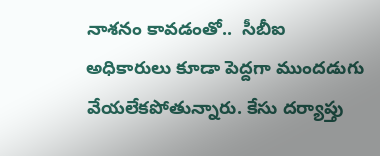నాశనం కావడంతో..  సీబీఐ అధికారులు కూడా పెద్దగా ముందడుగు వేయలేకపోతున్నారు. కేసు దర్యాప్తు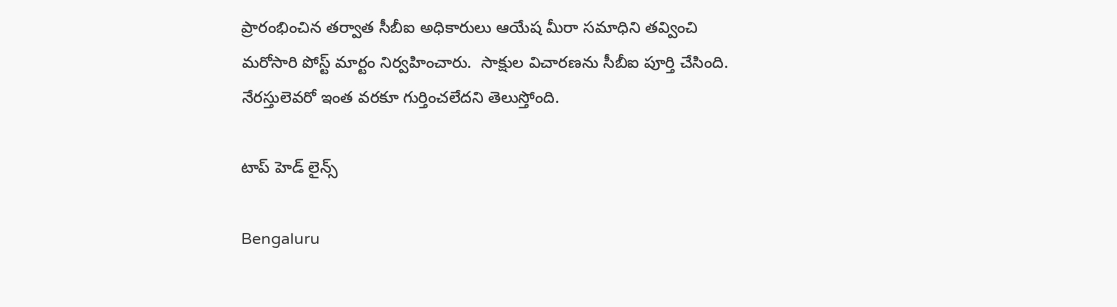ప్రారంభించిన తర్వాత సీబీఐ అధికారులు ఆయేష మీరా సమాధిని తవ్వించి మరోసారి పోస్ట్ మార్టం నిర్వహించారు.  సాక్షుల విచారణను సీబీఐ పూర్తి చేసింది. నేరస్తులెవరో ఇంత వరకూ గుర్తించలేదని తెలుస్తోంది.

టాప్ హెడ్ లైన్స్

Bengaluru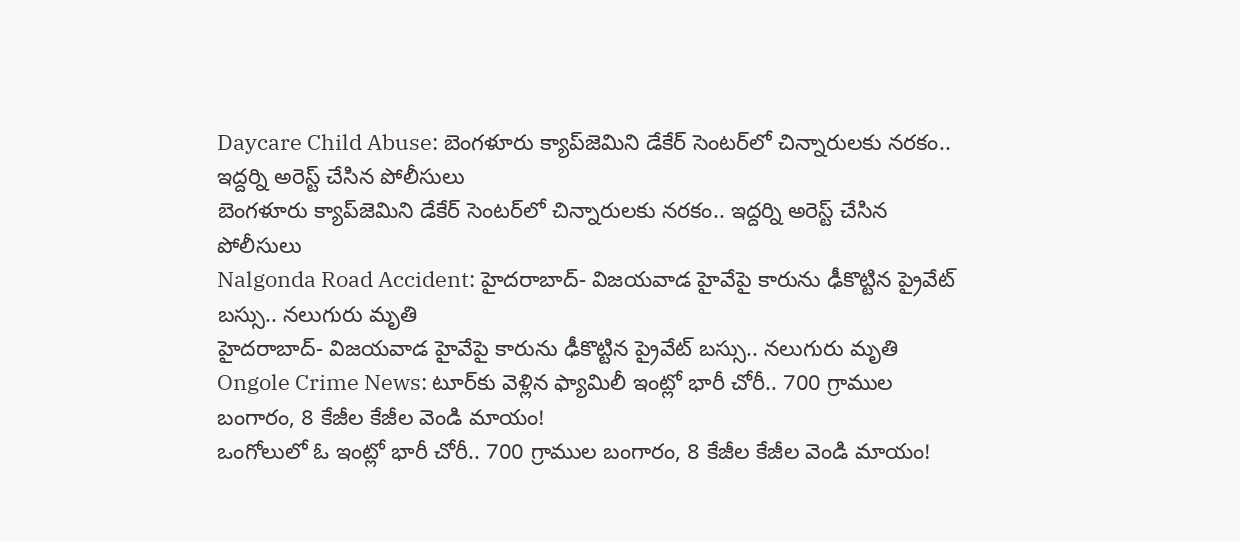Daycare Child Abuse: బెంగళూరు క్యాప్‌జెమిని డేకేర్ సెంటర్‌లో చిన్నారులకు నరకం.. ఇద్దర్ని అరెస్ట్ చేసిన పోలీసులు
బెంగళూరు క్యాప్‌జెమిని డేకేర్ సెంటర్‌లో చిన్నారులకు నరకం.. ఇద్దర్ని అరెస్ట్ చేసిన పోలీసులు
Nalgonda Road Accident: హైదరాబాద్- విజయవాడ హైవేపై కారును ఢీకొట్టిన ప్రైవేట్ బస్సు.. నలుగురు మృతి
హైదరాబాద్- విజయవాడ హైవేపై కారును ఢీకొట్టిన ప్రైవేట్ బస్సు.. నలుగురు మృతి
Ongole Crime News: టూర్‌కు వెళ్లిన ఫ్యామిలీ ఇంట్లో భారీ చోరీ.. 700 గ్రాముల బంగారం, 8 కేజీల కేజీల వెండి మాయం!
ఒంగోలులో ఓ ఇంట్లో భారీ చోరీ.. 700 గ్రాముల బంగారం, 8 కేజీల కేజీల వెండి మాయం!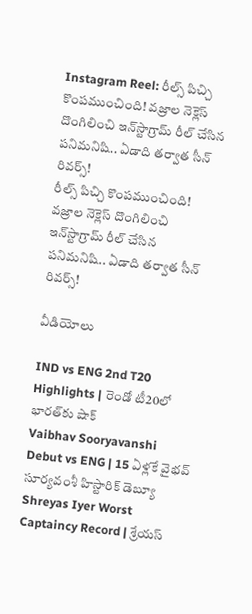Instagram Reel: రీల్స్ పిచ్చి కొంపముంచింది! వజ్రాల నెక్లెస్ దొంగిలించి ఇన్‌స్టాగ్రామ్‌ రీల్ చేసిన పనిమనిషి.. ఏడాది తర్వాత సీన్ రివర్స్!
రీల్స్ పిచ్చి కొంపముంచింది! వజ్రాల నెక్లెస్ దొంగిలించి ఇన్‌స్టాగ్రామ్‌ రీల్ చేసిన పనిమనిషి.. ఏడాది తర్వాత సీన్ రివర్స్!

వీడియోలు

IND vs ENG 2nd T20 Highlights | రెండో టీ20లో భారత్‌కు షాక్
Vaibhav Sooryavanshi Debut vs ENG | 15 ఏళ్లకే వైభవ్ సూర్యవంశీ హిస్టారిక్ డెబ్యూ
Shreyas Iyer Worst Captaincy Record | శ్రేయస్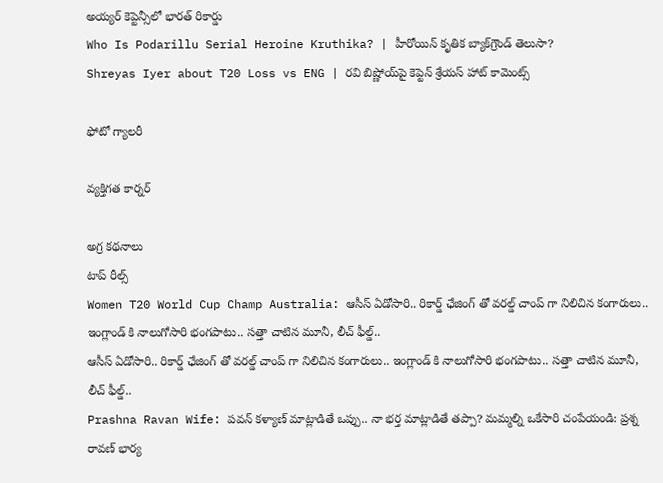అయ్యర్ కెప్టెన్సీలో భారత్ రికార్డు
Who Is Podarillu Serial Heroine Kruthika? | హీరోయిన్ కృతిక బ్యాక్‌గ్రౌండ్ తెలుసా?
Shreyas Iyer about T20 Loss vs ENG | రవి బిష్ణోయ్‌పై కెప్టెన్ శ్రేయస్ హాట్ కామెంట్స్

ఫోటో గ్యాలరీ

వ్యక్తిగత కార్నర్

అగ్ర కథనాలు
టాప్ రీల్స్
Women T20 World Cup Champ Australia: ఆసీస్ ఏడోసారి.. రికార్డ్ ఛేజింగ్ తో వ‌ర‌ల్డ్ చాంప్ గా నిలిచిన కంగారులు.. ఇంగ్లాండ్ కి నాలుగోసారి భంగ‌పాటు.. స‌త్తా చాటిన మూనీ, లీచ్ ఫీల్డ్..
ఆసీస్ ఏడోసారి.. రికార్డ్ ఛేజింగ్ తో వ‌ర‌ల్డ్ చాంప్ గా నిలిచిన కంగారులు.. ఇంగ్లాండ్ కి నాలుగోసారి భంగ‌పాటు.. స‌త్తా చాటిన మూనీ, లీచ్ ఫీల్డ్..
Prashna Ravan Wife: పవన్ కళ్యాణ్ మాట్లాడితే ఒప్పు.. నా భర్త మాట్లాడితే తప్పా? మమ్మల్ని ఒకేసారి చంపేయండి: ప్రశ్న రావణ్ భార్య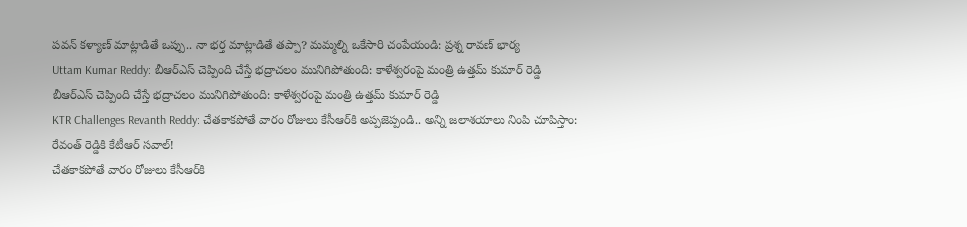పవన్ కళ్యాణ్ మాట్లాడితే ఒప్పు.. నా భర్త మాట్లాడితే తప్పా? మమ్మల్ని ఒకేసారి చంపేయండి: ప్రశ్న రావణ్ భార్య
Uttam Kumar Reddy: బీఆర్ఎస్ చెప్పింది చేస్తే భద్రాచలం మునిగిపోతుంది: కాళేశ్వరంపై మంత్రి ఉత్తమ్ కుమార్ రెడ్డి
బీఆర్ఎస్ చెప్పింది చేస్తే భద్రాచలం మునిగిపోతుంది: కాళేశ్వరంపై మంత్రి ఉత్తమ్ కుమార్ రెడ్డి
KTR Challenges Revanth Reddy: చేతకాకపోతే వారం రోజులు కేసీఆర్‌కి అప్పజెప్పండి.. అన్ని జలాశయాలు నింపి చూపిస్తాం: రేవంత్ రెడ్డికి కేటీఆర్ సవాల్!
చేతకాకపోతే వారం రోజులు కేసీఆర్‌కి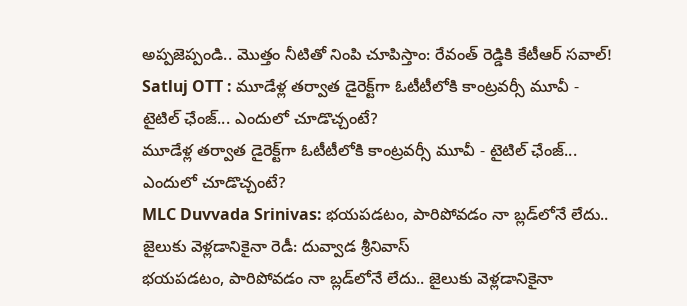అప్పజెప్పండి.. మొత్తం నీటితో నింపి చూపిస్తాం: రేవంత్ రెడ్డికి కేటీఆర్ సవాల్!
Satluj OTT : మూడేళ్ల తర్వాత డైరెక్ట్‌గా ఓటీటీలోకి కాంట్రవర్సీ మూవీ - టైటిల్ ఛేంజ్... ఎందులో చూడొచ్చంటే?
మూడేళ్ల తర్వాత డైరెక్ట్‌గా ఓటీటీలోకి కాంట్రవర్సీ మూవీ - టైటిల్ ఛేంజ్... ఎందులో చూడొచ్చంటే?
MLC Duvvada Srinivas: భయపడటం, పారిపోవడం నా బ్లడ్‌లోనే లేదు.. జైలుకు వెళ్లడానికైనా రెడీ: దువ్వాడ శ్రీనివాస్
భయపడటం, పారిపోవడం నా బ్లడ్‌లోనే లేదు.. జైలుకు వెళ్లడానికైనా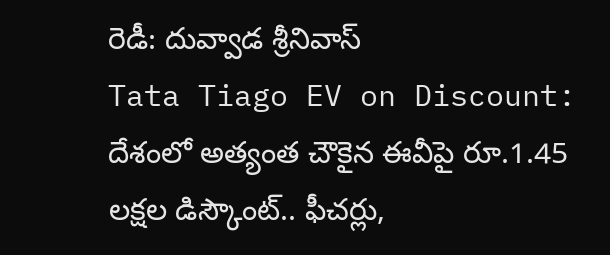రెడీ: దువ్వాడ శ్రీనివాస్
Tata Tiago EV on Discount: దేశంలో అత్యంత చౌకైన ఈవీపై రూ.1.45 లక్షల డిస్కౌంట్.. ఫీచర్లు,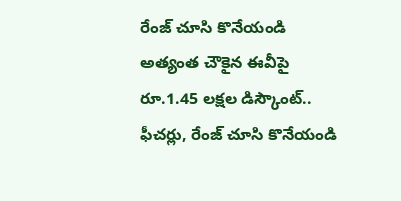రేంజ్ చూసి కొనేయండి
అత్యంత చౌకైన ఈవీపై రూ.1.45 లక్షల డిస్కౌంట్.. ఫీచర్లు, రేంజ్ చూసి కొనేయండి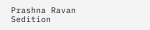Prashna Ravan Sedition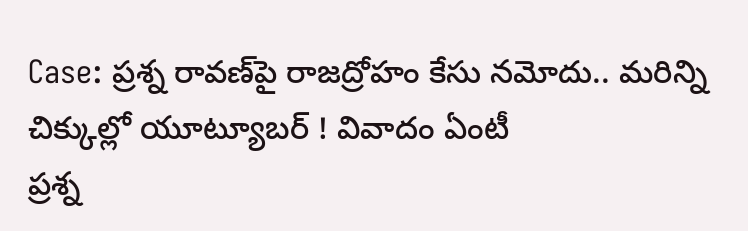Case: ప్రశ్న రావణ్‌పై రాజద్రోహం కేసు నమోదు.. మరిన్ని చిక్కుల్లో యూట్యూబర్ ! వివాదం ఏంటీ
ప్రశ్న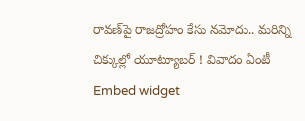రావణ్‌పై రాజద్రోహం కేసు నమోదు.. మరిన్ని చిక్కుల్లో యూట్యూబర్ ! వివాదం ఏంటీ
Embed widget